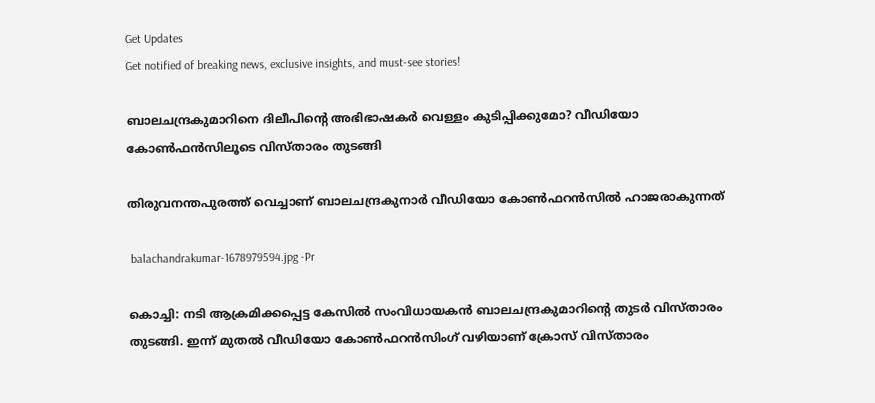Get Updates
Get notified of breaking news, exclusive insights, and must-see stories!

ബാലചന്ദ്രകുമാറിനെ ദിലീപിന്റെ അഭിഭാഷകർ വെള്ളം കുടിപ്പിക്കുമോ? വീഡിയോ കോൺഫൻസിലൂടെ വിസ്താരം തുടങ്ങി

തിരുവനന്തപുരത്ത് വെച്ചാണ് ബാലചന്ദ്രകുനാർ വീഡിയോ കോൺഫറൻസിൽ ഹാജരാകുന്നത്

 balachandrakumar-1678979594.jpg -Pr

കൊച്ചി: നടി ആക്രമിക്കപ്പെട്ട കേസിൽ സംവിധായകൻ ബാലചന്ദ്രകുമാറിന്റെ തുടർ വിസ്താരം തുടങ്ങി. ഇന്ന് മുതൽ വീഡിയോ കോൺഫറൻസിംഗ് വഴിയാണ് ക്രോസ് വിസ്താരം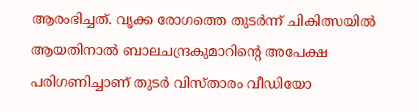ആരംഭിച്ചത്. വൃക്ക രോഗത്തെ തുടർന്ന് ചികിത്സയിൽ ആയതിനാൽ ബാലചന്ദ്രകുമാറിന്റെ അപേക്ഷ പരിഗണിച്ചാണ് തുടർ വിസ്താരം വീഡിയോ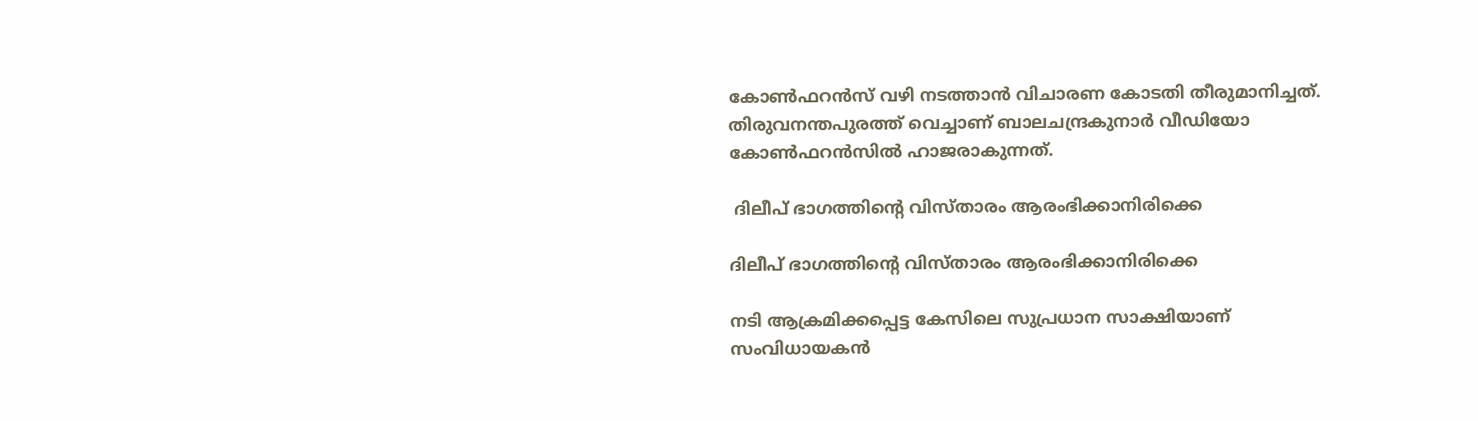കോൺഫറൻസ് വഴി നടത്താൻ വിചാരണ കോടതി തീരുമാനിച്ചത്. തിരുവനന്തപുരത്ത് വെച്ചാണ് ബാലചന്ദ്രകുനാർ വീഡിയോ കോൺഫറൻസിൽ ഹാജരാകുന്നത്.

 ദിലീപ് ഭാഗത്തിന്റെ വിസ്താരം ആരംഭിക്കാനിരിക്കെ

ദിലീപ് ഭാഗത്തിന്റെ വിസ്താരം ആരംഭിക്കാനിരിക്കെ

നടി ആക്രമിക്കപ്പെട്ട കേസിലെ സുപ്രധാന സാക്ഷിയാണ് സംവിധായകൻ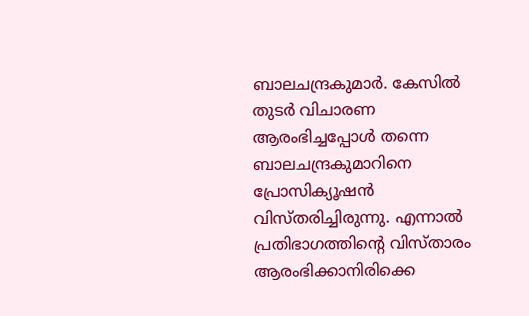ബാലചന്ദ്രകുമാർ. കേസിൽ തുടർ വിചാരണ ആരംഭിച്ചപ്പോൾ തന്നെ ബാലചന്ദ്രകുമാറിനെ പ്രോസിക്യൂഷൻ വിസ്തരിച്ചിരുന്നു. എന്നാൽ പ്രതിഭാഗത്തിന്റെ വിസ്താരം ആരംഭിക്കാനിരിക്കെ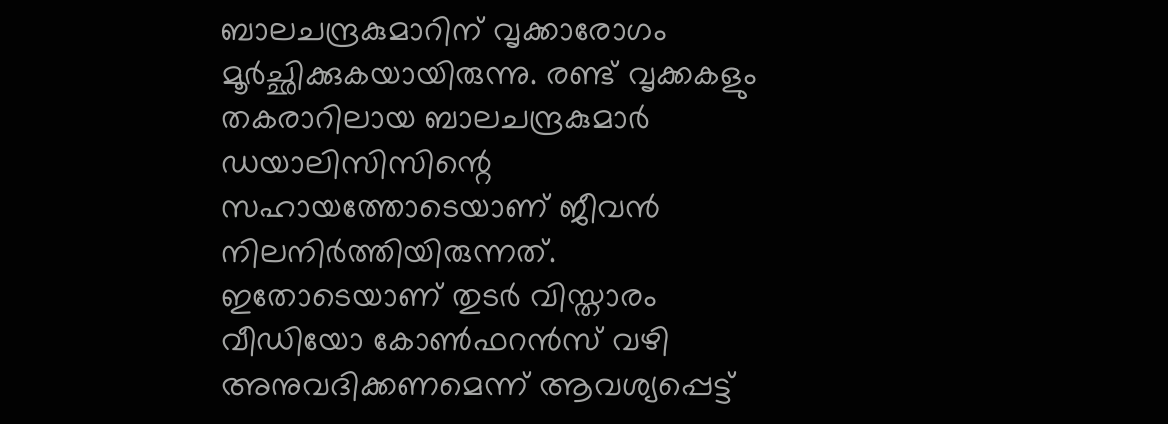ബാലചന്ദ്രകുമാറിന് വൃക്കാരോഗം മൂർച്ഛിക്കുകയായിരുന്നു. രണ്ട് വൃക്കകളും തകരാറിലായ ബാലചന്ദ്രകുമാർ ഡയാലിസിസിന്റെ സഹായത്തോടെയാണ് ജീവൻ നിലനിർത്തിയിരുന്നത്. ഇതോടെയാണ് തുടർ വിസ്താരം വീഡിയോ കോൺഫറൻസ് വഴി അനുവദിക്കണമെന്ന് ആവശ്യപ്പെട്ട്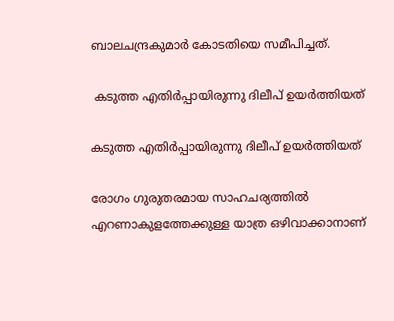ബാലചന്ദ്രകുമാർ കോടതിയെ സമീപിച്ചത്.

 കടുത്ത എതിർപ്പായിരുന്നു ദിലീപ് ഉയർത്തിയത്

കടുത്ത എതിർപ്പായിരുന്നു ദിലീപ് ഉയർത്തിയത്

രോഗം ഗുരുതരമായ സാഹചര്യത്തിൽ എറണാകുളത്തേക്കുള്ള യാത്ര ഒഴിവാക്കാനാണ്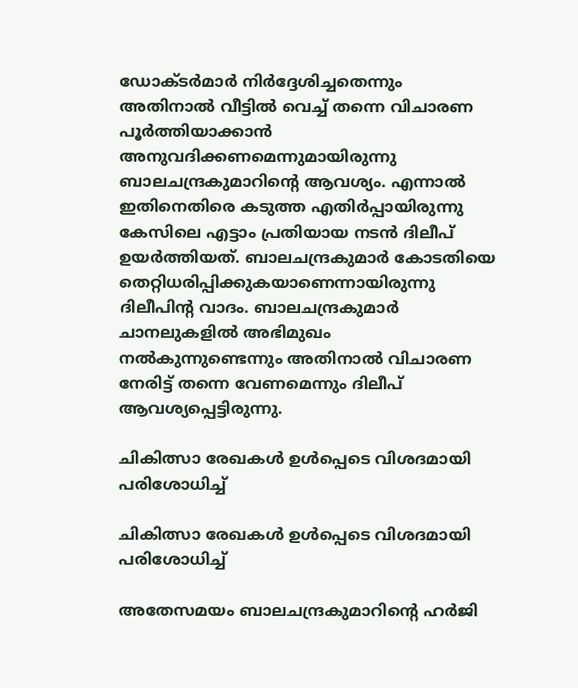ഡോക്ടർമാർ നിർദ്ദേശിച്ചതെന്നും അതിനാൽ വീട്ടിൽ വെച്ച് തന്നെ വിചാരണ പൂർത്തിയാക്കാൻ അനുവദിക്കണമെന്നുമായിരുന്നു ബാലചന്ദ്രകുമാറിന്റെ ആവശ്യം. എന്നാൽ ഇതിനെതിരെ കടുത്ത എതിർപ്പായിരുന്നു കേസിലെ എട്ടാം പ്രതിയായ നടൻ ദിലീപ് ഉയർത്തിയത്. ബാലചന്ദ്രകുമാർ കോടതിയെ തെറ്റിധരിപ്പിക്കുകയാണെന്നായിരുന്നു ദിലീപിന്റ വാദം. ബാലചന്ദ്രകുമാർ ചാനലുകളിൽ അഭിമുഖം നൽകുന്നുണ്ടെന്നും അതിനാൽ വിചാരണ നേരിട്ട് തന്നെ വേണമെന്നും ദിലീപ് ആവശ്യപ്പെട്ടിരുന്നു.

ചികിത്സാ രേഖകള്‍ ഉള്‍പ്പെടെ വിശദമായി പരിശോധിച്ച്

ചികിത്സാ രേഖകള്‍ ഉള്‍പ്പെടെ വിശദമായി പരിശോധിച്ച്

അതേസമയം ബാലചന്ദ്രകുമാറിന്റെ ഹർജി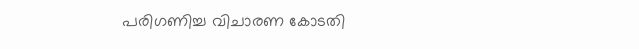പരിഗണിച്ച വിചാരണ കോടതി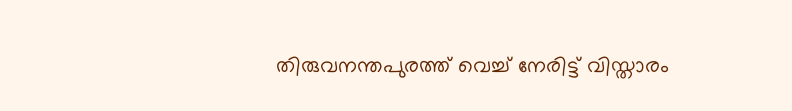തിരുവനന്തപുരത്ത് വെച്ച് നേരിട്ട് വിസ്താരം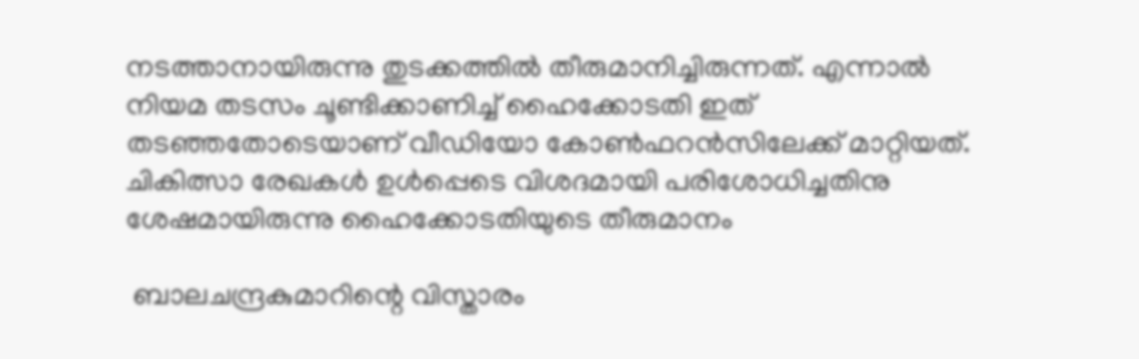നടത്താനായിരുന്നു തുടക്കത്തിൽ തീരുമാനിച്ചിരുന്നത്. എന്നാൽ നിയമ തടസം ചൂണ്ടിക്കാണിച്ച് ഹൈക്കോടതി ഇത് തടഞ്ഞതോടെയാണ് വീഡിയോ കോണ്‍ഫറന്‍സിലേക്ക് മാറ്റിയത്. ചികിത്സാ രേഖകള്‍ ഉള്‍പ്പെടെ വിശദമായി പരിശോധിച്ചതിനു ശേഷമായിരുന്നു ഹൈക്കോടതിയുടെ തീരുമാനം

 ബാലചന്ദ്രകുമാറിന്റെ വിസ്താരം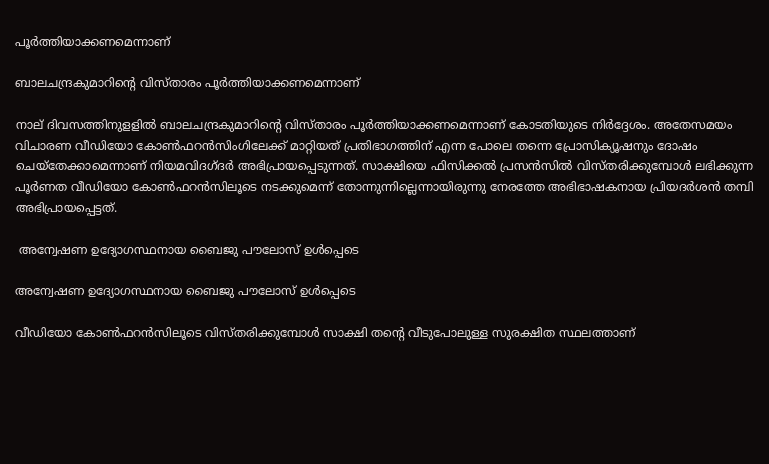പൂർത്തിയാക്കണമെന്നാണ്

ബാലചന്ദ്രകുമാറിന്റെ വിസ്താരം പൂർത്തിയാക്കണമെന്നാണ്

നാല് ദിവസത്തിനുളളിൽ ബാലചന്ദ്രകുമാറിന്റെ വിസ്താരം പൂർത്തിയാക്കണമെന്നാണ് കോടതിയുടെ നിർദ്ദേശം. അതേസമയം വിചാരണ വീഡിയോ കോൺഫറൻസിംഗിലേക്ക് മാറ്റിയത് പ്രതിഭാഗത്തിന് എന്ന പോലെ തന്നെ പ്രോസിക്യൂഷനും ദോഷം ചെയ്തേക്കാമെന്നാണ് നിയമവിദഗ്ദർ അഭിപ്രായപ്പെടുന്നത്. സാക്ഷിയെ ഫിസിക്കൽ പ്രസൻസിൽ വിസ്തരിക്കുമ്പോൾ ലഭിക്കുന്ന പൂർണത വീഡിയോ കോൺഫറൻസിലൂടെ നടക്കുമെന്ന് തോന്നുന്നില്ലെന്നായിരുന്നു നേരത്തേ അഭിഭാഷകനായ പ്രിയദർശൻ തമ്പി അഭിപ്രായപ്പെട്ടത്.

 അന്വേഷണ ഉദ്യോഗസ്ഥനായ ബൈജു പൗലോസ് ഉൾപ്പെടെ

അന്വേഷണ ഉദ്യോഗസ്ഥനായ ബൈജു പൗലോസ് ഉൾപ്പെടെ

വീഡിയോ കോൺഫറൻസിലൂടെ വിസ്തരിക്കുമ്പോൾ സാക്ഷി തന്റെ വീടുപോലുള്ള സുരക്ഷിത സ്ഥലത്താണ്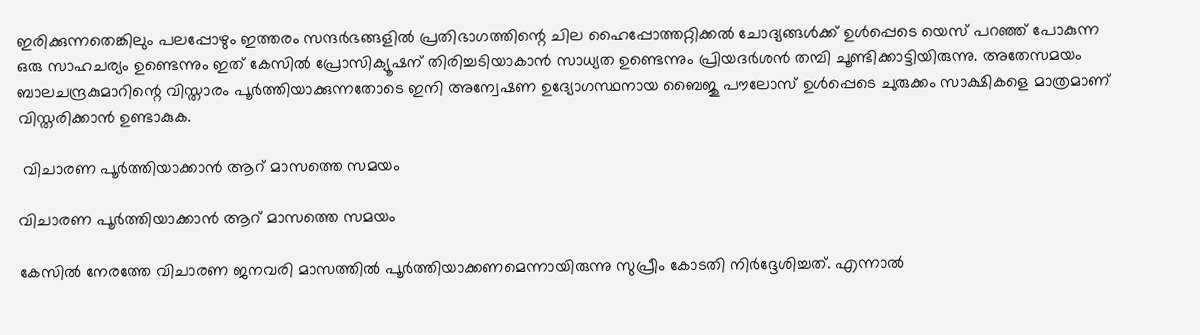ഇരിക്കുന്നതെങ്കിലും പലപ്പോഴും ഇത്തരം സന്ദർഭങ്ങളിൽ പ്രതിഭാഗത്തിന്റെ ചില ഹൈപ്പോത്തറ്റിക്കൽ ചോദ്യങ്ങൾക്ക് ഉൾപ്പെടെ യെസ് പറഞ്ഞ് പോകുന്ന ഒരു സാഹചര്യം ഉണ്ടെന്നും ഇത് കേസിൽ പ്രോസിക്യൂഷന് തിരിച്ചടിയാകാൻ സാധ്യത ഉണ്ടെന്നും പ്രിയദർശൻ തമ്പി ചൂണ്ടിക്കാട്ടിയിരുന്നു. അതേസമയം ബാലചന്ദ്രകുമാറിന്റെ വിസ്താരം പൂർത്തിയാക്കുന്നതോടെ ഇനി അന്വേഷണ ഉദ്യോഗസ്ഥനായ ബൈജു പൗലോസ് ഉൾപ്പെടെ ചുരുക്കം സാക്ഷികളെ മാത്രമാണ് വിസ്തരിക്കാൻ ഉണ്ടാകുക.

 വിചാരണ പൂർത്തിയാക്കാൻ ആറ് മാസത്തെ സമയം

വിചാരണ പൂർത്തിയാക്കാൻ ആറ് മാസത്തെ സമയം

കേസിൽ നേരത്തേ വിചാരണ ജനവരി മാസത്തിൽ പൂർത്തിയാക്കണമെന്നായിരുന്നു സുപ്രീം കോടതി നിർദ്ദേശിച്ചത്. എന്നാൽ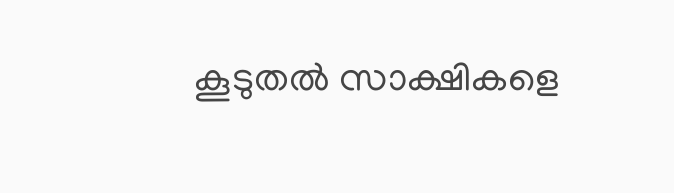കൂടുതൽ സാക്ഷികളെ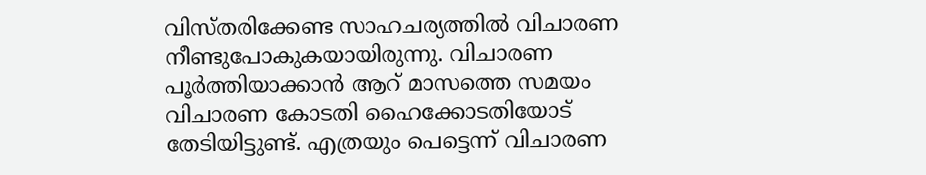വിസ്തരിക്കേണ്ട സാഹചര്യത്തിൽ വിചാരണ നീണ്ടുപോകുകയായിരുന്നു. വിചാരണ പൂർത്തിയാക്കാൻ ആറ് മാസത്തെ സമയം വിചാരണ കോടതി ഹൈക്കോടതിയോട് തേടിയിട്ടുണ്ട്. എത്രയും പെട്ടെന്ന് വിചാരണ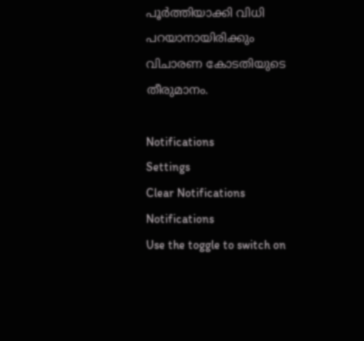പൂർത്തിയാക്കി വിധി പറയാനായിരിക്കും വിചാരണ കോടതിയുടെ തീരുമാനം.

Notifications
Settings
Clear Notifications
Notifications
Use the toggle to switch on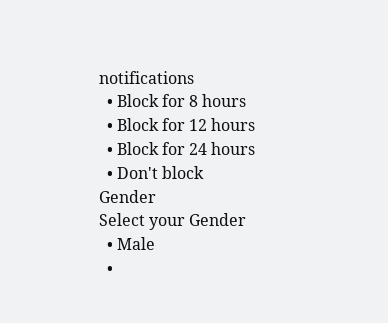notifications
  • Block for 8 hours
  • Block for 12 hours
  • Block for 24 hours
  • Don't block
Gender
Select your Gender
  • Male
  •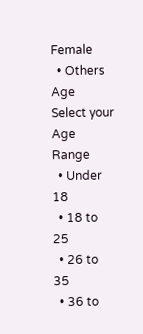Female
  • Others
Age
Select your Age Range
  • Under 18
  • 18 to 25
  • 26 to 35
  • 36 to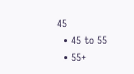45
  • 45 to 55
  • 55+